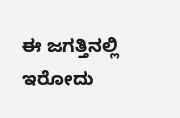ಈ ಜಗತ್ತಿನಲ್ಲಿ ಇರೋದು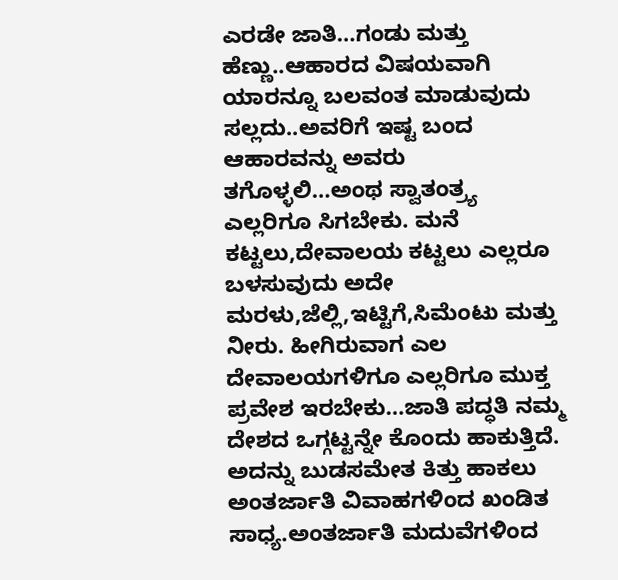ಎರಡೇ ಜಾತಿ…ಗಂಡು ಮತ್ತು ಹೆಣ್ಣು..ಆಹಾರದ ವಿಷಯವಾಗಿ ಯಾರನ್ನೂ ಬಲವಂತ ಮಾಡುವುದು ಸಲ್ಲದು..ಅವರಿಗೆ ಇಷ್ಟ ಬಂದ ಆಹಾರವನ್ನು ಅವರು ತಗೊಳ್ಳಲಿ…ಅಂಥ ಸ್ವಾತಂತ್ರ್ಯ ಎಲ್ಲರಿಗೂ ಸಿಗಬೇಕು. ಮನೆ ಕಟ್ಟಲು,ದೇವಾಲಯ ಕಟ್ಟಲು ಎಲ್ಲರೂ ಬಳಸುವುದು ಅದೇ ಮರಳು,ಜೆಲ್ಲಿ,ಇಟ್ಟಿಗೆ,ಸಿಮೆಂಟು ಮತ್ತು ನೀರು. ಹೀಗಿರುವಾಗ ಎಲ ದೇವಾಲಯಗಳಿಗೂ ಎಲ್ಲರಿಗೂ ಮುಕ್ತ ಪ್ರವೇಶ ಇರಬೇಕು…ಜಾತಿ ಪದ್ಧತಿ ನಮ್ಮ ದೇಶದ ಒಗ್ಗಟ್ಟನ್ನೇ ಕೊಂದು ಹಾಕುತ್ತಿದೆ. ಅದನ್ನು ಬುಡಸಮೇತ ಕಿತ್ತು ಹಾಕಲು ಅಂತರ್ಜಾತಿ ವಿವಾಹಗಳಿಂದ ಖಂಡಿತ ಸಾಧ್ಯ.ಅಂತರ್ಜಾತಿ ಮದುವೆಗಳಿಂದ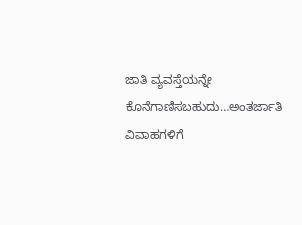ಜಾತಿ ವ್ಯವಸ್ತೆಯನ್ನೇ ಕೊನೆಗಾಣಿಸಬಹುದು…ಅಂತರ್ಜಾತಿ ವಿವಾಹಗಳಿಗೆ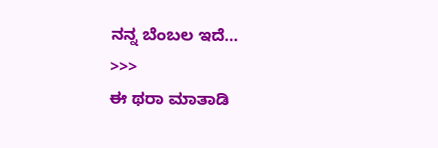ನನ್ನ ಬೆಂಬಲ ಇದೆ…
>>>
ಈ ಥರಾ ಮಾತಾಡಿ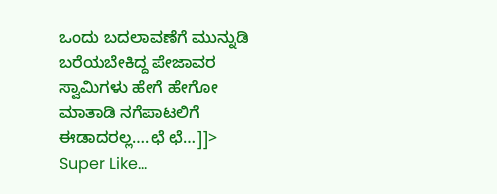ಒಂದು ಬದಲಾವಣೆಗೆ ಮುನ್ನುಡಿ ಬರೆಯಬೇಕಿದ್ದ ಪೇಜಾವರ ಸ್ವಾಮಿಗಳು ಹೇಗೆ ಹೇಗೋ ಮಾತಾಡಿ ನಗೆಪಾಟಲಿಗೆ ಈಡಾದರಲ್ಲ….ಛೆ ಛೆ…]]>
Super Like…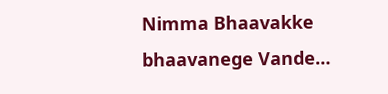Nimma Bhaavakke bhaavanege Vande…